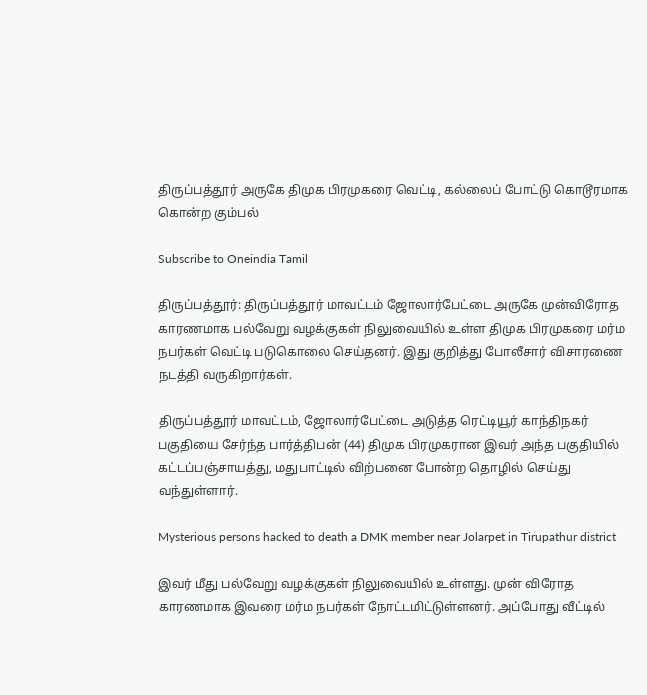திருப்பத்தூர் அருகே திமுக பிரமுகரை வெட்டி, கல்லைப் போட்டு கொடூரமாக கொன்ற கும்பல்

Subscribe to Oneindia Tamil

திருப்பத்தூர்: திருப்பத்தூர் மாவட்டம் ஜோலார்பேட்டை அருகே முன்விரோத காரணமாக பல்வேறு வழக்குகள் நிலுவையில் உள்ள திமுக பிரமுகரை மர்ம நபர்கள் வெட்டி படுகொலை செய்தனர். இது குறித்து போலீசார் விசாரணை நடத்தி வருகிறார்கள்.

திருப்பத்தூர் மாவட்டம், ஜோலார்பேட்டை அடுத்த ரெட்டியூர் காந்திநகர் பகுதியை சேர்ந்த பார்த்திபன் (44) திமுக பிரமுகரான இவர் அந்த பகுதியில் கட்டப்பஞ்சாயத்து, மதுபாட்டில் விற்பனை போன்ற தொழில் செய்து வந்துள்ளார்.

Mysterious persons hacked to death a DMK member near Jolarpet in Tirupathur district

இவர் மீது பல்வேறு வழக்குகள் நிலுவையில் உள்ளது. முன் விரோத காரணமாக இவரை மர்ம நபர்கள் நோட்டமிட்டுள்ளனர். அப்போது வீட்டில்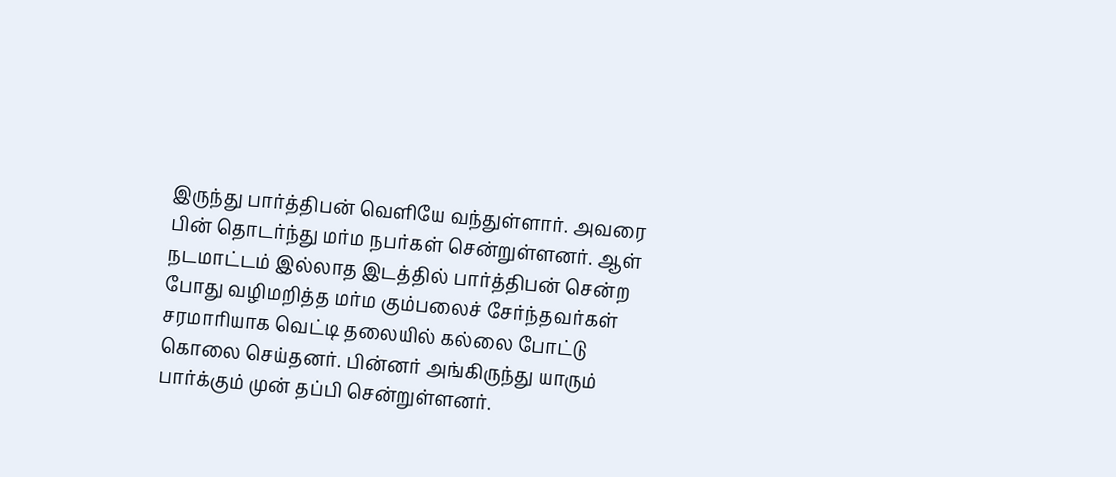இருந்து பார்த்திபன் வெளியே வந்துள்ளார். அவரை பின் தொடர்ந்து மர்ம நபர்கள் சென்றுள்ளனர். ஆள் நடமாட்டம் இல்லாத இடத்தில் பார்த்திபன் சென்ற போது வழிமறித்த மர்ம கும்பலைச் சேர்ந்தவர்கள் சரமாரியாக வெட்டி தலையில் கல்லை போட்டு கொலை செய்தனர். பின்னர் அங்கிருந்து யாரும் பார்க்கும் முன் தப்பி சென்றுள்ளனர்.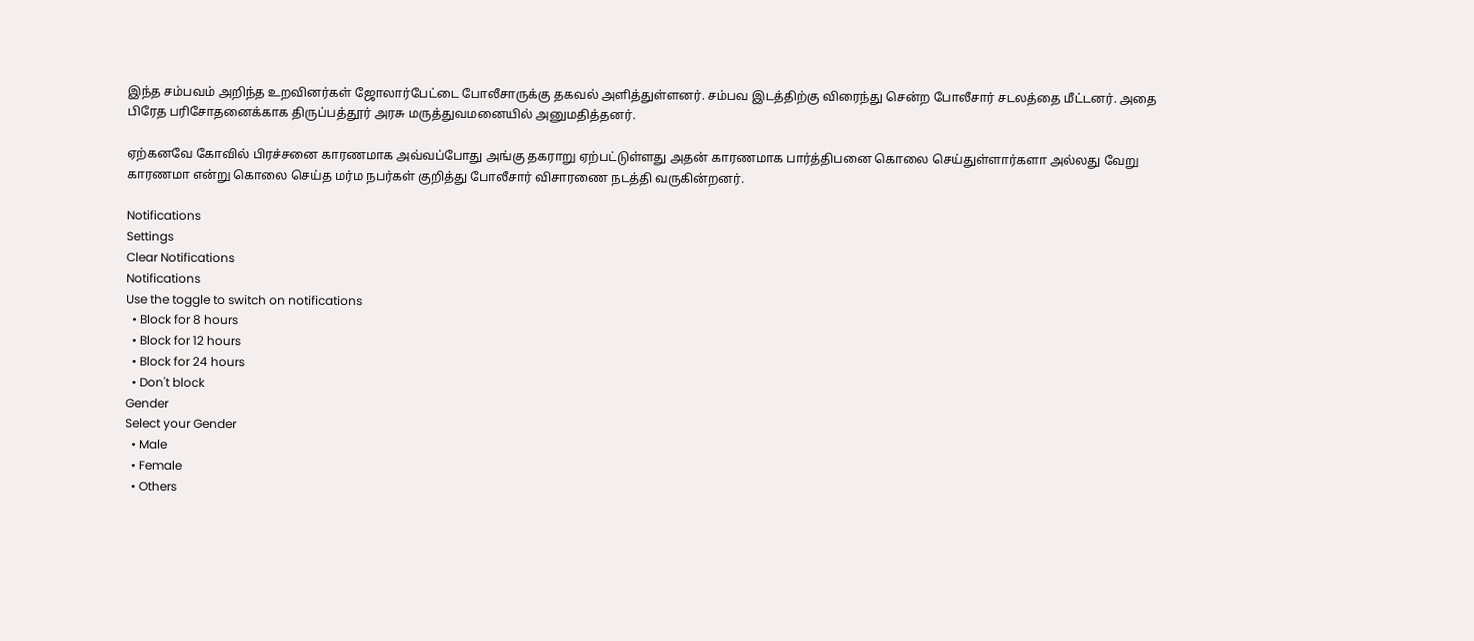இந்த சம்பவம் அறிந்த உறவினர்கள் ஜோலார்பேட்டை போலீசாருக்கு தகவல் அளித்துள்ளனர். சம்பவ இடத்திற்கு விரைந்து சென்ற போலீசார் சடலத்தை மீட்டனர். அதை பிரேத பரிசோதனைக்காக திருப்பத்தூர் அரசு மருத்துவமனையில் அனுமதித்தனர்.

ஏற்கனவே கோவில் பிரச்சனை காரணமாக அவ்வப்போது அங்கு தகராறு ஏற்பட்டுள்ளது அதன் காரணமாக பார்த்திபனை கொலை செய்துள்ளார்களா அல்லது வேறு காரணமா என்று கொலை செய்த மர்ம நபர்கள் குறித்து போலீசார் விசாரணை நடத்தி வருகின்றனர்.

Notifications
Settings
Clear Notifications
Notifications
Use the toggle to switch on notifications
  • Block for 8 hours
  • Block for 12 hours
  • Block for 24 hours
  • Don't block
Gender
Select your Gender
  • Male
  • Female
  • Others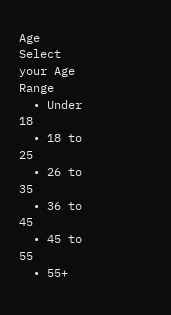Age
Select your Age Range
  • Under 18
  • 18 to 25
  • 26 to 35
  • 36 to 45
  • 45 to 55
  • 55+